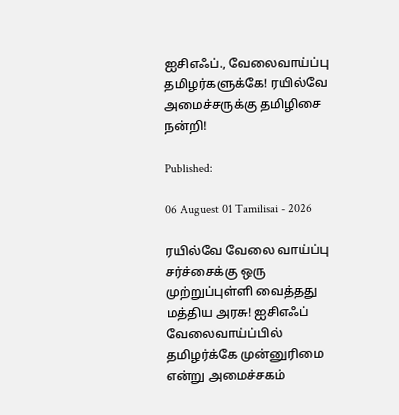ஐசிஎஃப்., வேலைவாய்ப்பு தமிழர்களுக்கே! ரயில்வே அமைச்சருக்கு தமிழிசை நன்றி!

Published:

06 Auguest 01 Tamilisai - 2026

ரயில்வே வேலை வாய்ப்பு சர்ச்சைக்கு ஒரு முற்றுப்புள்ளி வைத்தது மத்திய அரசு! ஐசிஎஃப் வேலைவாய்ப்பில் தமிழர்க்கே முன்னுரிமை என்று அமைச்சகம்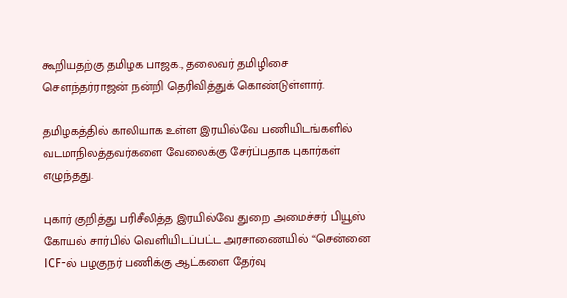கூறியதற்கு தமிழக பாஜக., தலைவர் தமிழிசை சௌந்தர்ராஜன் நன்றி தெரிவித்துக் கொண்டுள்ளார்.

தமிழகத்தில் காலியாக உள்ள இரயில்வே பணியிடங்களில் வடமாநிலத்தவர்களை வேலைக்கு சேர்ப்பதாக புகார்கள் எழுந்தது.

புகார் குறித்து பரிசீலித்த இரயில்வே துறை அமைச்சர் பியூஸ் கோயல் சார்பில் வெளியிடப்பட்ட அரசாணையில் “சென்னை ICF-ல் பழகுநர் பணிக்கு ஆட்களை தேர்வு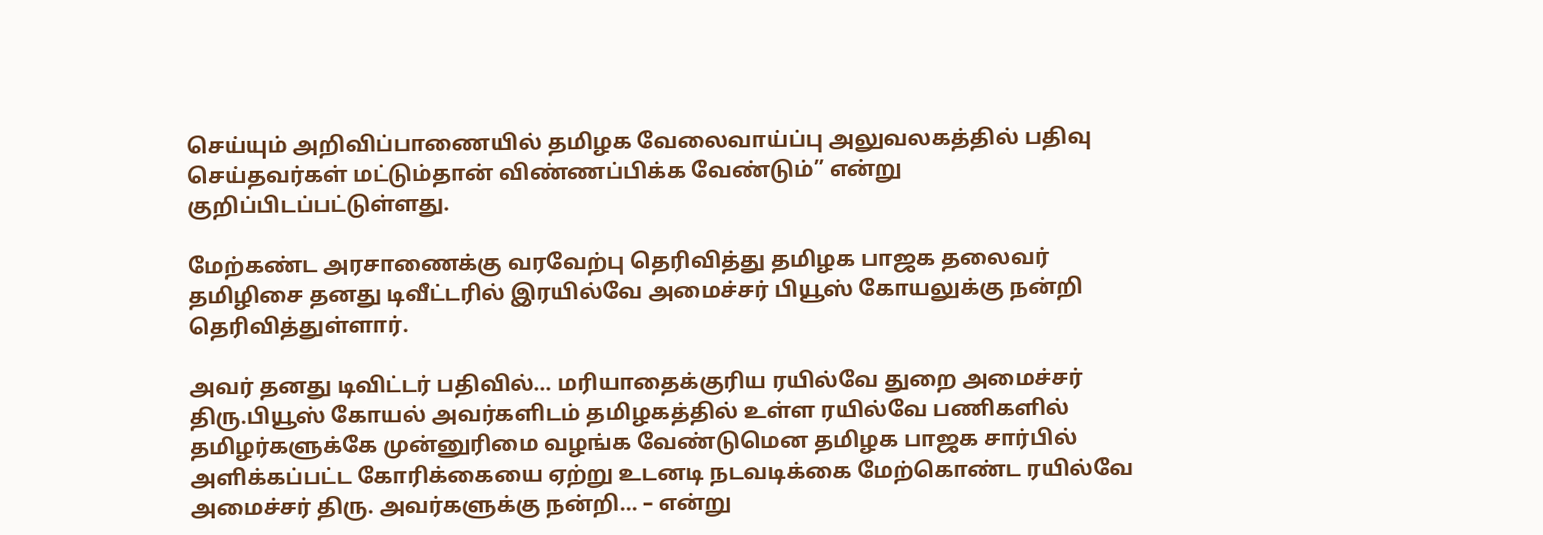செய்யும் அறிவிப்பாணையில் தமிழக வேலைவாய்ப்பு அலுவலகத்தில் பதிவு செய்தவர்கள் மட்டும்தான் விண்ணப்பிக்க வேண்டும்” என்று குறிப்பிடப்பட்டுள்ளது.

மேற்கண்ட அரசாணைக்கு வரவேற்பு தெரிவித்து தமிழக பாஜக தலைவர் தமிழிசை தனது டிவீட்டரில் இரயில்வே அமைச்சர் பியூஸ் கோயலுக்கு நன்றி தெரிவித்துள்ளார்.

அவர் தனது டிவிட்டர் பதிவில்… மரியாதைக்குரிய ரயில்வே துறை அமைச்சர் திரு.பியூஸ் கோயல் அவர்களிடம் தமிழகத்தில் உள்ள ரயில்வே பணிகளில் தமிழர்களுக்கே முன்னுரிமை வழங்க வேண்டுமென தமிழக பாஜக சார்பில் அளிக்கப்பட்ட கோரிக்கையை ஏற்று உடனடி நடவடிக்கை மேற்கொண்ட ரயில்வே அமைச்சர் திரு. அவர்களுக்கு நன்றி… – என்று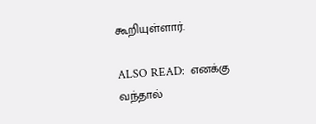கூறியுள்ளார்.

ALSO READ:  எனக்கு வந்தால்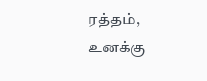ரத்தம், உனக்கு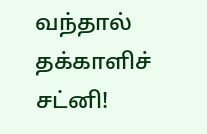வந்தால் தக்காளிச் சட்னி!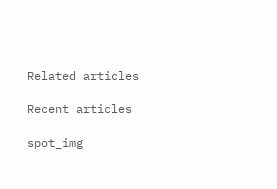Related articles

Recent articles

spot_img